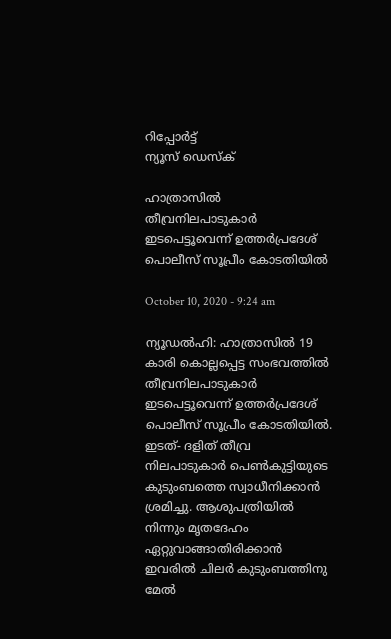റിപ്പോര്‍ട്ട്
ന്യൂസ് ഡെസ്ക്

ഹാത്രാസിൽ തീവ്രനിലപാടുകാർ ഇടപെട്ടൂവെന്ന് ഉത്തർപ്രദേശ് പൊലീസ് സൂപ്രീം കോടതിയിൽ

October 10, 2020 - 9:24 am

ന്യൂഡൽഹി: ഹാത്രാസിൽ 19 കാരി കൊല്ലപ്പെട്ട സംഭവത്തിൽ തീവ്രനിലപാടുകാർ ഇടപെട്ടൂവെന്ന് ഉത്തർപ്രദേശ് പൊലീസ് സൂപ്രീം കോടതിയിൽ. ഇടത്- ദളിത് തീവ്ര നിലപാടുകാർ പെൺകുട്ടിയുടെ കുടുംബത്തെ സ്വാധീനിക്കാൻ ശ്രമിച്ചു. ആശുപത്രിയിൽ നിന്നും മൃതദേഹം ഏറ്റുവാങ്ങാതിരിക്കാൻ ഇവരിൽ ചിലർ കുടുംബത്തിനു മേൽ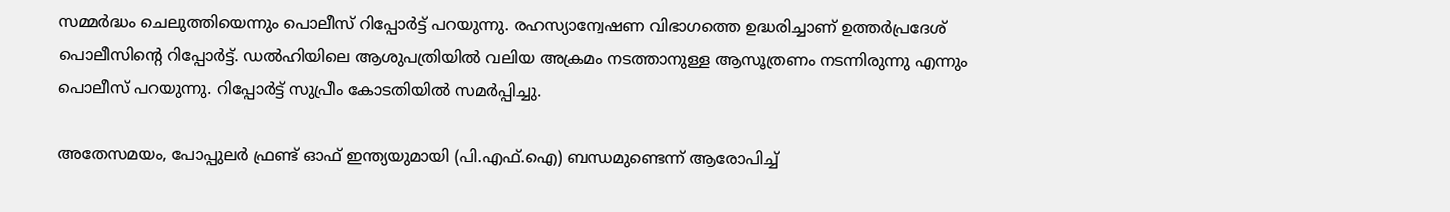സമ്മർദ്ധം ചെലുത്തിയെന്നും പൊലീസ് റിപ്പോര്‍ട്ട് പറയുന്നു. രഹസ്യാന്വേഷണ വിഭാഗത്തെ ഉദ്ധരിച്ചാണ് ഉത്തർപ്രദേശ് പൊലീസിൻ്റെ റിപ്പോര്‍ട്ട്. ഡൽഹിയിലെ ആശുപത്രിയിൽ വലിയ അക്രമം നടത്താനുള്ള ആസൂത്രണം നടന്നിരുന്നു എന്നും പൊലീസ് പറയുന്നു. റിപ്പോര്‍ട്ട് സുപ്രീം കോടതിയിൽ സമർപ്പിച്ചു.

അതേസമയം, പോപ്പുലര്‍ ഫ്രണ്ട് ഓഫ് ഇന്ത്യയുമായി (പി.എഫ്.ഐ) ബന്ധമുണ്ടെന്ന് ആരോപിച്ച്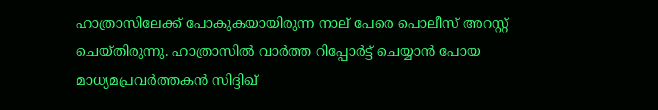ഹാത്രാസിലേക്ക് പോകുകയായിരുന്ന നാല് പേരെ പൊലീസ് അറസ്റ്റ് ചെയ്തിരുന്നു. ഹാത്രാസില്‍ വാര്‍ത്ത റിപ്പോര്‍ട്ട് ചെയ്യാന്‍ പോയ മാധ്യമപ്രവര്‍ത്തകന്‍ സിദ്ദിഖ്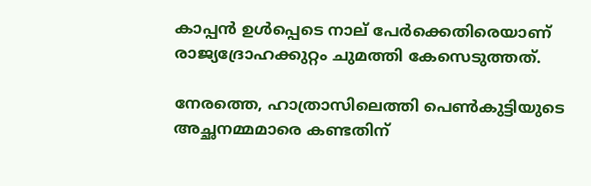കാപ്പന്‍ ഉള്‍പ്പെടെ നാല് പേര്‍ക്കെതിരെയാണ് രാജ്യദ്രോഹക്കുറ്റം ചുമത്തി കേസെടുത്തത്.

നേരത്തെ, ഹാത്രാസിലെത്തി പെണ്‍കുട്ടിയുടെ അച്ഛനമ്മമാരെ കണ്ടതിന്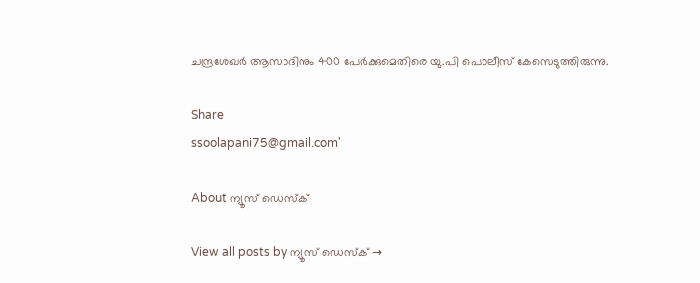ചന്ദ്രശേഖര്‍ ആസാദിനും 400 പേര്‍ക്കുമെതിരെ യു.പി പൊലീസ് കേസെടുത്തിരുന്നു.

Share
ssoolapani75@gmail.com'

About ന്യൂസ് ഡെസ്ക്

View all posts by ന്യൂസ് ഡെസ്ക് →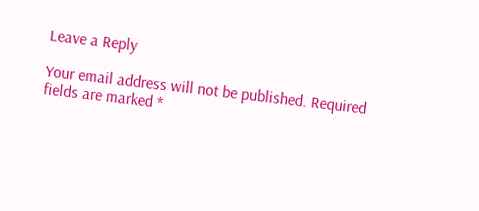Leave a Reply

Your email address will not be published. Required fields are marked *